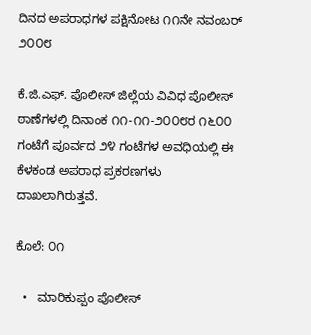ದಿನದ ಅಪರಾಧಗಳ ಪಕ್ಷಿನೋಟ ೧೧ನೇ ನವಂಬರ್‍ ೨೦೦೮

ಕೆ.ಜಿ.ಎಫ್. ಪೊಲೀಸ್ ಜಿಲ್ಲೆಯ ವಿವಿಧ ಪೊಲೀಸ್ ಠಾಣೆಗಳಲ್ಲಿ ದಿನಾಂಕ ೧೧-೧೧-೨೦೦೮ರ ೧೬೦೦ ಗಂಟೆಗೆ ಪೂರ್ವದ ೨೪ ಗಂಟೆಗಳ ಅವಧಿಯಲ್ಲಿ ಈ ಕೆಳಕಂಡ ಅಪರಾಧ ಪ್ರಕರಣಗಳು ದಾಖಲಾಗಿರುತ್ತವೆ.

ಕೊಲೆ: ೦೧

  •   ಮಾರಿಕುಪ್ಪಂ ಪೊಲೀಸ್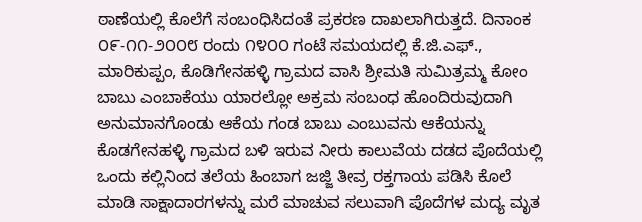ಠಾಣೆಯಲ್ಲಿ ಕೊಲೆಗೆ ಸಂಬಂಧಿಸಿದಂತೆ ಪ್ರಕರಣ ದಾಖಲಾಗಿರುತ್ತದೆ. ದಿನಾಂಕ ೦೯-೧೧-೨೦೦೮ ರಂದು ೧೪೦೦ ಗಂಟೆ ಸಮಯದಲ್ಲಿ ಕೆ.ಜಿ.ಎಫ್., ಮಾರಿಕುಪ್ಪಂ, ಕೊಡಿಗೇನಹಳ್ಳಿ ಗ್ರಾಮದ ವಾಸಿ ಶ್ರೀಮತಿ ಸುಮಿತ್ರಮ್ಮ ಕೋಂ ಬಾಬು ಎಂಬಾಕೆಯು ಯಾರಲ್ಲೋ ಅಕ್ರಮ ಸಂಬಂಧ ಹೊಂದಿರುವುದಾಗಿ ಅನುಮಾನಗೊಂಡು ಆಕೆಯ ಗಂಡ ಬಾಬು ಎಂಬುವನು ಆಕೆಯನ್ನು ಕೊಡಗೇನಹಳ್ಳಿ ಗ್ರಾಮದ ಬಳಿ ಇರುವ ನೀರು ಕಾಲುವೆಯ ದಡದ ಪೊದೆಯಲ್ಲಿ ಒಂದು ಕಲ್ಲಿನಿಂದ ತಲೆಯ ಹಿಂಬಾಗ ಜಜ್ಜಿ ತೀವ್ರ ರಕ್ತಗಾಯ ಪಡಿಸಿ ಕೊಲೆ ಮಾಡಿ ಸಾಕ್ಷಾದಾರಗಳನ್ನು ಮರೆ ಮಾಚುವ ಸಲುವಾಗಿ ಪೊದೆಗಳ ಮದ್ಯ ಮೃತ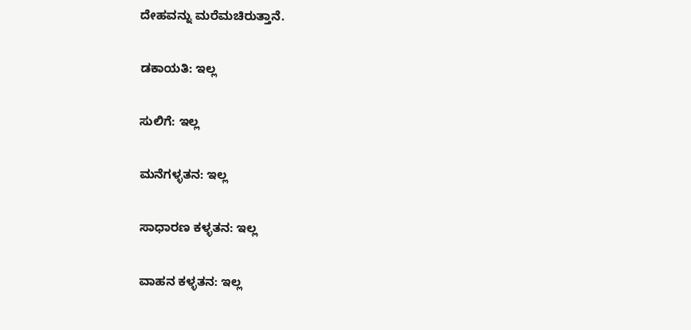ದೇಹವನ್ನು ಮರೆಮಚಿರುತ್ತಾನೆ.

ಡಕಾಯತಿ: ಇಲ್ಲ

ಸುಲಿಗೆ: ಇಲ್ಲ

ಮನೆಗಳ್ಳತನ: ಇಲ್ಲ

ಸಾಧಾರಣ ಕಳ್ಳತನ: ಇಲ್ಲ

ವಾಹನ ಕಳ್ಳತನ: ಇಲ್ಲ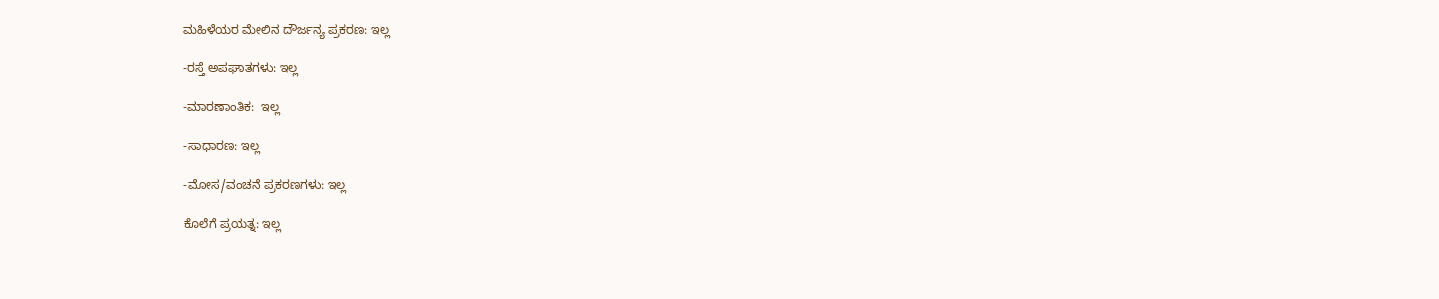ಮಹಿಳೆಯರ ಮೇಲಿನ ದೌರ್ಜನ್ಯ ಪ್ರಕರಣ: ಇಲ್ಲ

-ರಸ್ತೆ ಅಪಘಾತಗಳು: ಇಲ್ಲ

-ಮಾರಣಾಂತಿಕ:  ಇಲ್ಲ

-ಸಾಧಾರಣ: ಇಲ್ಲ

-ಮೋಸ/ವಂಚನೆ ಪ್ರಕರಣಗಳು: ಇಲ್ಲ

ಕೊಲೆಗೆ ಪ್ರಯತ್ನ: ಇಲ್ಲ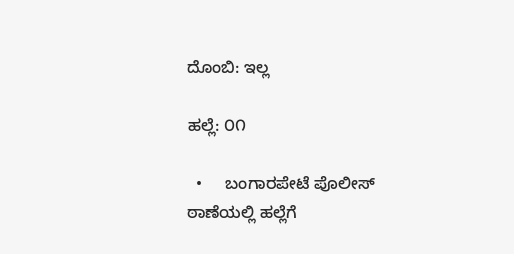ದೊಂಬಿ: ಇಲ್ಲ

ಹಲ್ಲೆ: ೦೧

  •     ಬಂಗಾರಪೇಟೆ ಪೊಲೀಸ್ ಠಾಣೆಯಲ್ಲಿ ಹಲ್ಲೆಗೆ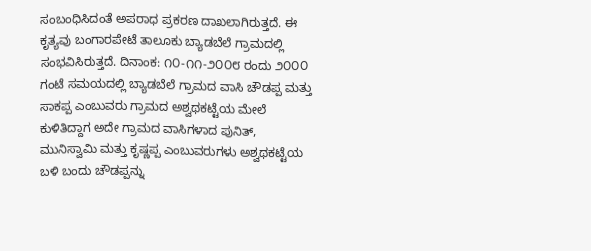ಸಂಬಂಧಿಸಿದಂತೆ ಅಪರಾಧ ಪ್ರಕರಣ ದಾಖಲಾಗಿರುತ್ತದೆ. ಈ ಕೃತ್ಯವು ಬಂಗಾರಪೇಟೆ ತಾಲೂಕು ಬ್ಯಾಡಬೆಲೆ ಗ್ರಾಮದಲ್ಲಿ ಸಂಭವಿಸಿರುತ್ತದೆ. ದಿನಾಂಕ: ೧೦-೧೧-೨೦೦೮ ರಂದು ೨೦೦೦ ಗಂಟೆ ಸಮಯದಲ್ಲಿ ಬ್ಯಾಡಬೆಲೆ ಗ್ರಾಮದ ವಾಸಿ ಚೌಡಪ್ಪ ಮತ್ತು ಸಾಕಪ್ಪ ಎಂಬುವರು ಗ್ರಾಮದ ಅಶ್ವಥಕಟ್ಟೆಯ ಮೇಲೆ ಕುಳಿತಿದ್ದಾಗ ಅದೇ ಗ್ರಾಮದ ವಾಸಿಗಳಾದ ಪುನಿತ್, ಮುನಿಸ್ವಾಮಿ ಮತ್ತು ಕೃಷ್ಣಪ್ಪ ಎಂಬುವರುಗಳು ಅಶ್ವಥಕಟ್ಟೆಯ ಬಳಿ ಬಂದು ಚೌಡಪ್ಪನ್ನು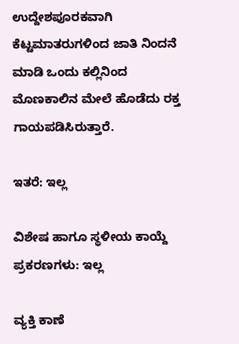ಉದ್ದೇಶಪೂರಕವಾಗಿ ಕೆಟ್ಟಮಾತರುಗಳಿಂದ ಜಾತಿ ನಿಂದನೆ ಮಾಡಿ ಒಂದು ಕಲ್ಲಿನಿಂದ ಮೊಣಕಾಲಿನ ಮೇಲೆ ಹೊಡೆದು ರಕ್ತ ಗಾಯಪಡಿಸಿರುತ್ತಾರೆ.

ಇತರೆ: ಇಲ್ಲ

ವಿಶೇಷ ಹಾಗೂ ಸ್ಥಳೀಯ ಕಾಯ್ದೆ ಪ್ರಕರಣಗಳು: ಇಲ್ಲ

ವ್ಯಕ್ತಿ ಕಾಣೆ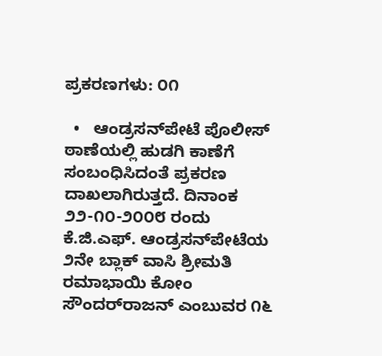ಪ್ರಕರಣಗಳು: ೦೧

  •   ಆಂಡ್ರಸನ್‌ಪೇಟೆ ಪೊಲೀಸ್ ಠಾಣೆಯಲ್ಲಿ ಹುಡಗಿ ಕಾಣೆಗೆ ಸಂಬಂಧಿಸಿದಂತೆ ಪ್ರಕರಣ ದಾಖಲಾಗಿರುತ್ತದೆ. ದಿನಾಂಕ ೨೨-೧೦-೨೦೦೮ ರಂದು ಕೆ.ಜಿ.ಎಫ್. ಆಂಡ್ರಸನ್‌ಪೇಟೆಯ ೨ನೇ ಬ್ಲಾಕ್ ವಾಸಿ ಶ್ರೀಮತಿ ರಮಾಭಾಯಿ ಕೋಂ ಸೌಂದರ್‌ರಾಜನ್ ಎಂಬುವರ ೧೬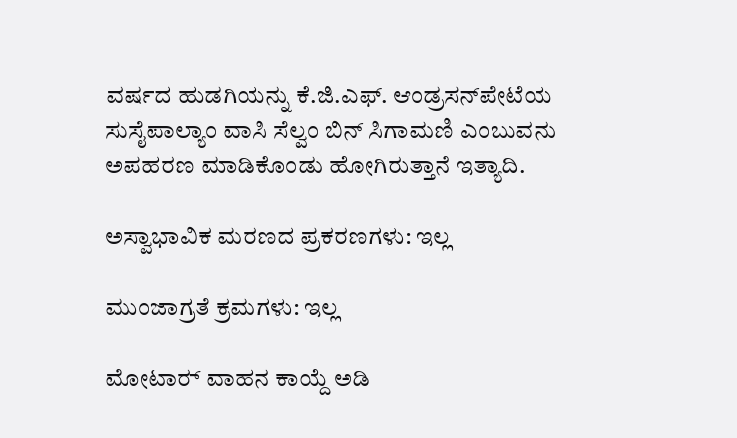ವರ್ಷದ ಹುಡಗಿಯನ್ನು ಕೆ.ಜಿ.ಎಫ್. ಆಂಡ್ರಸನ್‌ಪೇಟೆಯ ಸುಸೈಪಾಲ್ಯಾಂ ವಾಸಿ ಸೆಲ್ವಂ ಬಿನ್ ಸಿಗಾಮಣಿ ಎಂಬುವನು ಅಪಹರಣ ಮಾಡಿಕೊಂಡು ಹೋಗಿರುತ್ತಾನೆ ಇತ್ಯಾದಿ.

ಅಸ್ವಾಭಾವಿಕ ಮರಣದ ಪ್ರಕರಣಗಳು: ಇಲ್ಲ

ಮುಂಜಾಗ್ರತೆ ಕ್ರಮಗಳು: ಇಲ್ಲ

ಮೋಟಾರ್‍ ವಾಹನ ಕಾಯ್ದೆ ಅಡಿ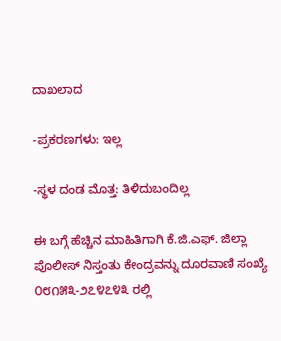ದಾಖಲಾದ

-ಪ್ರಕರಣಗಳು: ಇಲ್ಲ

-ಸ್ಥಳ ದಂಡ ಮೊತ್ತ: ತಿಳಿದುಬಂದಿಲ್ಲ

ಈ ಬಗ್ಗೆ ಹೆಚ್ಚಿನ ಮಾಹಿತಿಗಾಗಿ ಕೆ.ಜಿ.ಎಫ್. ಜಿಲ್ಲಾ ಪೊಲೀಸ್ ನಿಸ್ತಂತು ಕೇಂದ್ರವನ್ನು ದೂರವಾಣಿ ಸಂಖ್ಯೆ ೦೮೧೫೩-೨೭೪೭೪೩ ರಲ್ಲಿ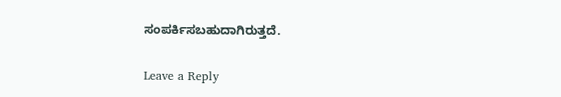ಸಂಪರ್ಕಿಸಬಹುದಾಗಿರುತ್ತದೆ.

Leave a Reply